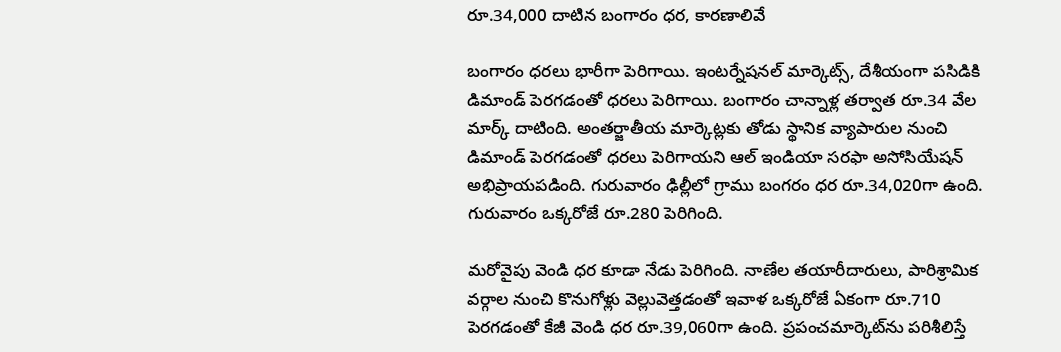రూ.34,000 దాటిన బంగారం ధర, కారణాలివే

బంగారం ధరలు భారీగా పెరిగాయి. ఇంటర్నేషనల్ మార్కెట్స్, దేశీయంగా పసిడికి డిమాండ్ పెరగడంతో ధరలు పెరిగాయి. బంగారం చాన్నాళ్ల తర్వాత రూ.34 వేల మార్క్ దాటింది. అంతర్జాతీయ మార్కెట్లకు తోడు స్థానిక వ్యాపారుల నుంచి డిమాండ్ పెరగడంతో ధరలు పెరిగాయని ఆల్ ఇండియా సరఫా అసోసియేషన్ అభిప్రాయపడింది. గురువారం ఢిల్లీలో గ్రాము బంగరం ధర రూ.34,020గా ఉంది.
గురువారం ఒక్కరోజే రూ.280 పెరిగింది.

మరోవైపు వెండి ధర కూడా నేడు పెరిగింది. నాణేల తయారీదారులు, పారిశ్రామిక వర్గాల నుంచి కొనుగోళ్లు వెల్లువెత్తడంతో ఇవాళ ఒక్కరోజే ఏకంగా రూ.710 పెరగడంతో కేజీ వెండి ధర రూ.39,060గా ఉంది. ప్రపంచమార్కెట్‌ను పరిశీలిస్తే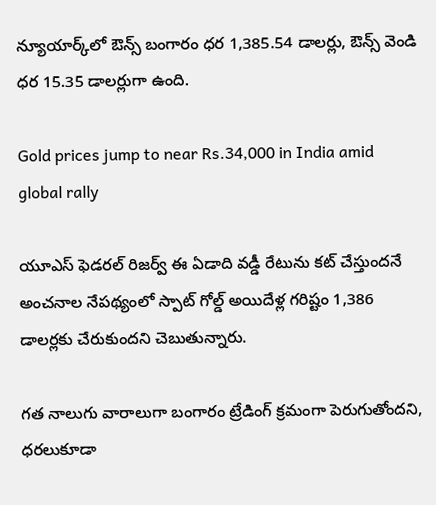న్యూయార్క్‌లో ఔన్స్ బంగారం ధర 1,385.54 డాలర్లు, ఔన్స్ వెండి ధర 15.35 డాలర్లుగా ఉంది.

Gold prices jump to near Rs.34,000 in India amid global rally

యూఎస్ ఫెడరల్ రిజర్వ్ ఈ ఏడాది వడ్డీ రేటును కట్ చేస్తుందనే అంచనాల నేపథ్యంలో స్పాట్ గోల్డ్ అయిదేళ్ల గరిష్టం 1,386 డాలర్లకు చేరుకుందని చెబుతున్నారు.

గత నాలుగు వారాలుగా బంగారం ట్రేడింగ్ క్రమంగా పెరుగుతోందని, ధరలుకూడా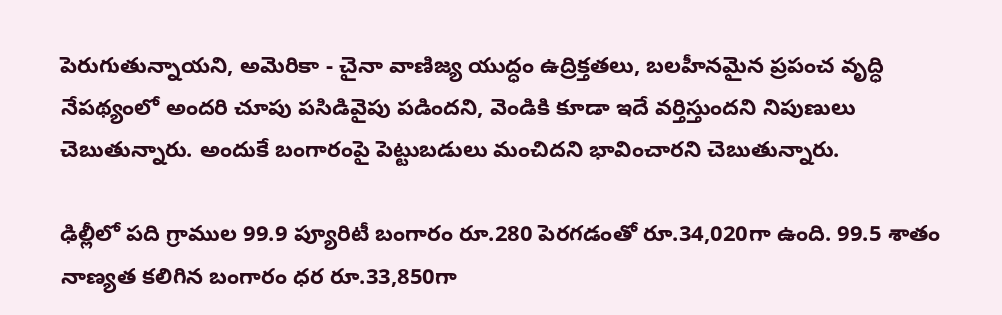పెరుగుతున్నాయని, అమెరికా - చైనా వాణిజ్య యుద్ధం ఉద్రిక్తతలు, బలహీనమైన ప్రపంచ వృద్ధి నేపథ్యంలో అందరి చూపు పసిడివైపు పడిందని, వెండికి కూడా ఇదే వర్తిస్తుందని నిపుణులు చెబుతున్నారు. అందుకే బంగారంపై పెట్టుబడులు మంచిదని భావించారని చెబుతున్నారు.

ఢిల్లీలో పది గ్రాముల 99.9 ప్యూరిటీ బంగారం రూ.280 పెరగడంతో రూ.34,020గా ఉంది. 99.5 శాతం నాణ్యత కలిగిన బంగారం ధర రూ.33,850గా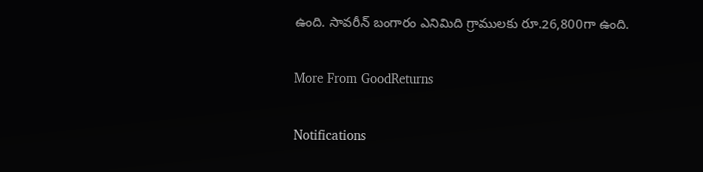ఉంది. సావరీన్ బంగారం ఎనిమిది గ్రాములకు రూ.26,800గా ఉంది.

More From GoodReturns

Notifications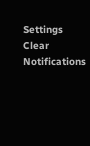Settings
Clear Notifications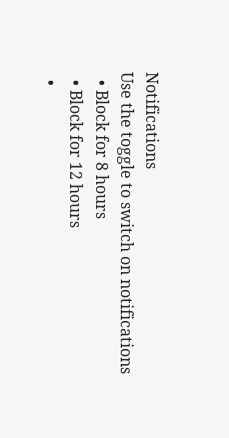Notifications
Use the toggle to switch on notifications
  • Block for 8 hours
  • Block for 12 hours
  •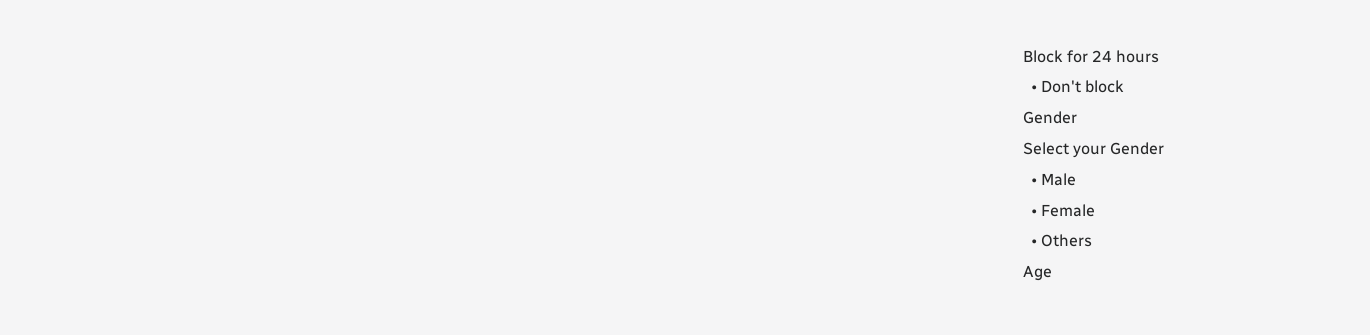Block for 24 hours
  • Don't block
Gender
Select your Gender
  • Male
  • Female
  • Others
Age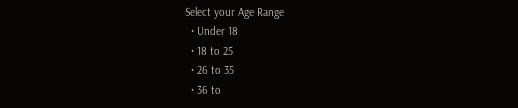Select your Age Range
  • Under 18
  • 18 to 25
  • 26 to 35
  • 36 to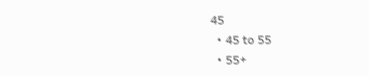45
  • 45 to 55
  • 55+